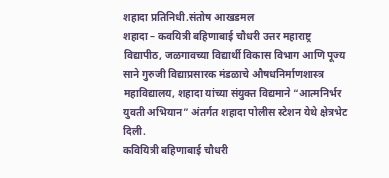शहादा प्रतिनिधी.संतोष आखडमल
शहादा – कवयित्री बहिणाबाई चौधरी उत्तर महाराष्ट्र विद्यापीठ, जळगावच्या विद्यार्थी विकास विभाग आणि पूज्य साने गुरुजी विद्याप्रसारक मंडळाचे औषधनिर्माणशास्त्र महाविद्यालय, शहादा यांच्या संयुक्त विद्यमाने “आत्मनिर्भर युवती अभियान” अंतर्गत शहादा पोलीस स्टेशन येथे क्षेत्रभेट दिली.
कवियित्री बहिणाबाई चौधरी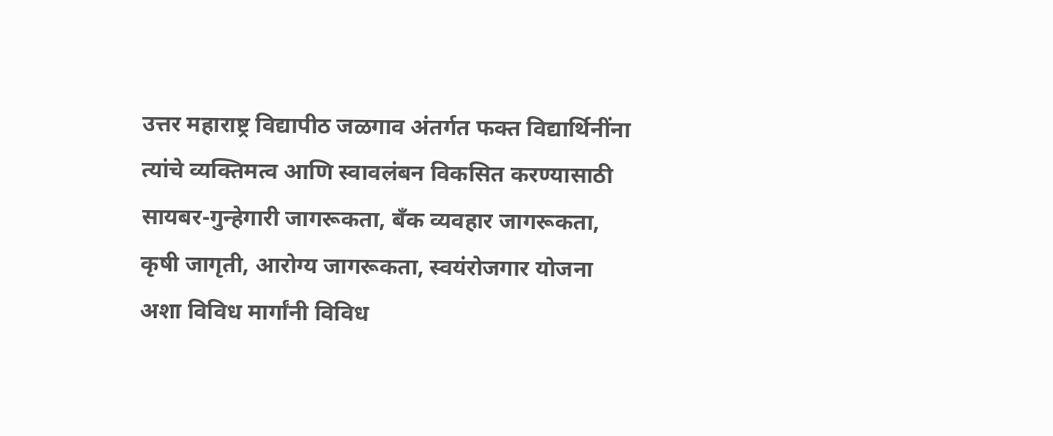उत्तर महाराष्ट्र विद्यापीठ जळगाव अंतर्गत फक्त विद्यार्थिनींना त्यांचे व्यक्तिमत्व आणि स्वावलंबन विकसित करण्यासाठी सायबर-गुन्हेगारी जागरूकता, बँक व्यवहार जागरूकता, कृषी जागृती, आरोग्य जागरूकता, स्वयंरोजगार योजना अशा विविध मार्गांनी विविध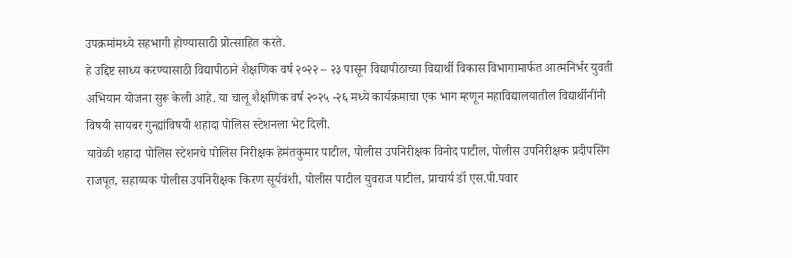उपक्रमांमध्ये सहभागी होण्यासाठी प्रोत्साहित करते.
हे उद्दिष्ट साध्य करण्यासाठी विद्यापीठाने शैक्षणिक वर्ष २०२२ – २३ पासून विद्यापीठाच्या विद्यार्थी विकास विभागामार्फत आत्मनिर्भर युवती अभियान योजना सुरू केली आहे. या चालू शैक्षणिक वर्ष २०२५ -२६ मध्ये कार्यक्रमाचा एक भाग म्हणून महाविद्यालयातील विद्यार्थीनींनी विषयी सायबर गुन्ह्यांविषयी शहादा पोलिस स्टेशनला भेट दिली.
यावेळी शहादा पोलिस स्टेशनचे पोलिस निरीक्षक हेमंतकुमार पाटील, पोलीस उपनिरीक्षक विनोद पाटील, पोलीस उपनिरीक्षक प्रदीपसिंग राजपूत, सहाय्यक पोलीस उपनिरीक्षक किरण सूर्यवंशी, पोलीस पाटील युवराज पाटील, प्राचार्य डॉ एस.पी.पवार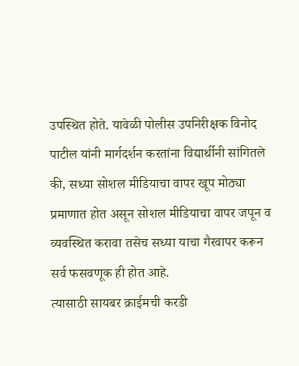उपस्थित होते. यावेळी पोलीस उपनिरीक्षक विनोद पाटील यांनी मार्गदर्शन करतांना विद्यार्थीनी सांगितले की, सध्या सोशल मीडियाचा वापर खूप मोठ्या प्रमाणात होत असून सोशल मीडियाचा वापर जपून व व्यवस्थित करावा तसेच सध्या याचा गैरवापर करून सर्व फसवणूक ही होत आहे.
त्यासाठी सायबर क्राईमची करडी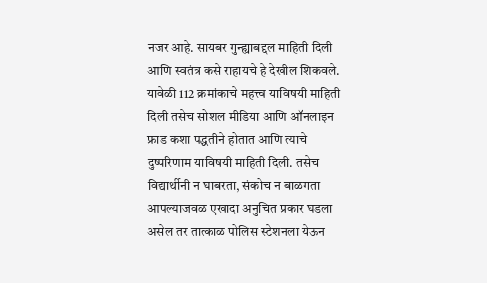नजर आहे. सायबर गुन्ह्याबद्दल माहिती दिली आणि स्वतंत्र कसे राहायचे हे देखील शिकवले. यावेळी 112 क्रमांकाचे महत्त्व याविषयी माहिती दिली तसेच सोशल मीडिया आणि ऑनलाइन फ्राड कशा पद्धतीने होतात आणि त्याचे दुष्परिणाम याविषयी माहिती दिली. तसेच विद्यार्थीनी न घाबरता, संकोच न बाळगता आपल्याजवळ एखादा अनुचित प्रकार घडला असेल तर तात्काळ पोलिस स्टेशनला येऊन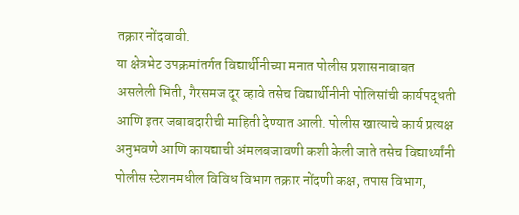तक्रार नोंदवावी.
या क्षेत्रभेट उपक्रमांतर्गत विद्यार्थीनीच्या मनात पोलीस प्रशासनाबाबत असलेली भिती, गैरसमज दूर व्हावे तसेच विद्यार्थीनीनी पोलिसांची कार्यपद्धती आणि इतर जबाबदारीची माहिती देण्यात आली. पोलीस खात्याचे कार्य प्रत्यक्ष अनुभवणे आणि कायद्याची अंमलबजावणी कशी केली जाते तसेच विद्यार्थ्यांनी पोलीस स्टेशनमधील विविध विभाग तक्रार नोंदणी कक्ष, तपास विभाग,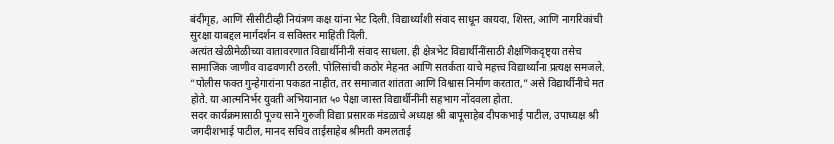बंदीगृह, आणि सीसीटीव्ही नियंत्रण कक्ष यांना भेट दिली. विद्यार्थ्यांशी संवाद साधून कायदा, शिस्त, आणि नागरिकांची सुरक्षा याबद्दल मार्गदर्शन व सविस्तर माहिती दिली.
अत्यंत खेळीमेळीच्या वातावरणात विद्यार्थीनीनी संवाद साधला. ही क्षेत्रभेट विद्यार्थीनींसाठी शैक्षणिकदृष्ट्या तसेच सामाजिक जाणीव वाढवणारी ठरली. पोलिसांची कठोर मेहनत आणि सतर्कता याचे महत्त्व विद्यार्थ्यांना प्रत्यक्ष समजले. “पोलीस फक्त गुन्हेगारांना पकडत नाहीत, तर समाजात शांतता आणि विश्वास निर्माण करतात,” असे विद्यार्थीनींचे मत होते. या आत्मनिर्भर युवती अभियानात ५० पेक्षा जास्त विद्यार्थीनींनी सहभाग नोंदवला होता.
सदर कार्यक्रमासाठी पूज्य साने गुरुजी विद्या प्रसारक मंडळाचे अध्यक्ष श्री बापूसाहेब दीपकभाई पाटील, उपाध्यक्ष श्री जगदीशभाई पाटील, मानद सचिव ताईसाहेब श्रीमती कमलताई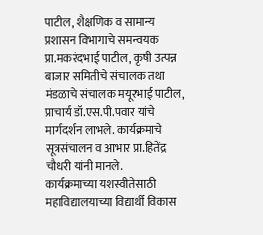पाटील, शैक्षणिक व सामान्य प्रशासन विभागाचे समन्वयक प्रा.मकरंदभाई पाटील, कृषी उत्पन्न बाजार समितीचे संचालक तथा मंडळाचे संचालक मयूरभाई पाटील, प्राचार्य डॉ.एस.पी.पवार यांचे मार्गदर्शन लाभले. कार्यक्रमाचे सूत्रसंचालन व आभार प्रा.हितेंद्र चौधरी यांनी मानले.
कार्यक्रमाच्या यशस्वीतेसाठी महाविद्यालयाच्या विद्यार्थी विकास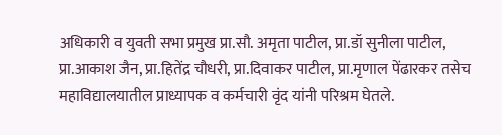अधिकारी व युवती सभा प्रमुख प्रा.सौ. अमृता पाटील, प्रा.डॉ सुनीला पाटील, प्रा.आकाश जैन, प्रा.हितेंद्र चौधरी, प्रा.दिवाकर पाटील, प्रा.मृणाल पेंढारकर तसेच महाविद्यालयातील प्राध्यापक व कर्मचारी वृंद यांनी परिश्रम घेतले.